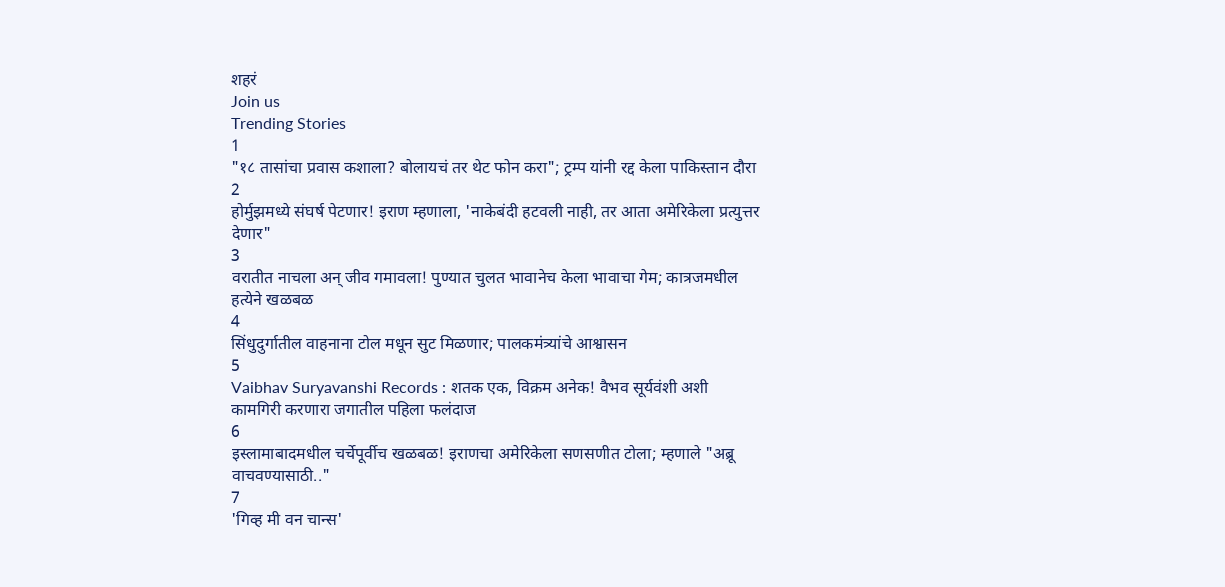शहरं
Join us
Trending Stories
1
"१८ तासांचा प्रवास कशाला? बोलायचं तर थेट फोन करा"; ट्रम्प यांनी रद्द केला पाकिस्तान दौरा
2
होर्मुझमध्ये संघर्ष पेटणार! इराण म्हणाला, 'नाकेबंदी हटवली नाही, तर आता अमेरिकेला प्रत्युत्तर देणार"
3
वरातीत नाचला अन् जीव गमावला! पुण्यात चुलत भावानेच केला भावाचा गेम; कात्रजमधील हत्येने खळबळ
4
सिंधुदुर्गातील वाहनाना टोल मधून सुट मिळणार; पालकमंत्र्यांचे आश्वासन
5
Vaibhav Suryavanshi Records : शतक एक, विक्रम अनेक! वैभव सूर्यवंशी अशी कामगिरी करणारा जगातील पहिला फलंदाज
6
इस्लामाबादमधील चर्चेपूर्वीच खळबळ! इराणचा अमेरिकेला सणसणीत टोला; म्हणाले "अब्रू वाचवण्यासाठी.."
7
'गिव्ह मी वन चान्स'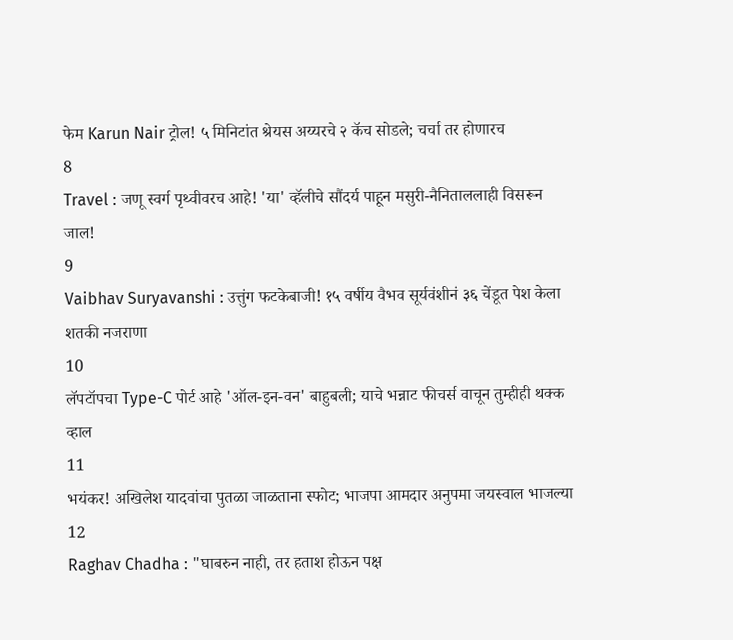फेम Karun Nair ट्रोल! ५ मिनिटांत श्रेयस अय्यरचे २ कॅच सोडले; चर्चा तर होणारच
8
Travel : जणू स्वर्ग पृथ्वीवरच आहे! 'या' व्हॅलीचे सौंदर्य पाहून मसुरी-नैनिताललाही विसरून जाल!
9
Vaibhav Suryavanshi : उत्तुंग फटकेबाजी! १५ वर्षीय वैभव सूर्यवंशीनं ३६ चेंडूत पेश केला शतकी नजराणा
10
लॅपटॉपचा Type-C पोर्ट आहे 'ऑल-इन-वन' बाहुबली; याचे भन्नाट फीचर्स वाचून तुम्हीही थक्क व्हाल
11
भयंकर! अखिलेश यादवांचा पुतळा जाळताना स्फोट; भाजपा आमदार अनुपमा जयस्वाल भाजल्या
12
Raghav Chadha : "घाबरुन नाही, तर हताश होऊन पक्ष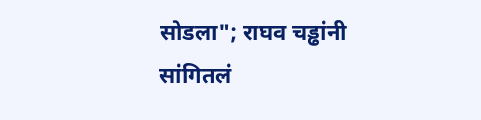सोडला"; राघव चड्ढांनी सांगितलं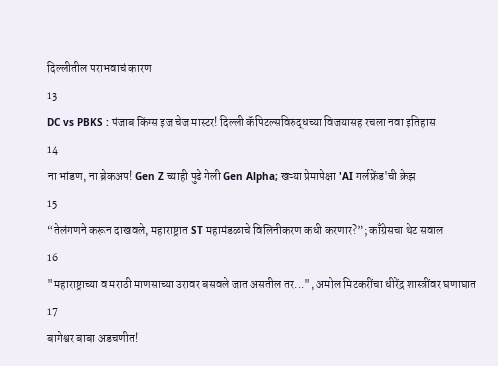दिल्लीतील पराभवाचं कारण
13
DC vs PBKS : पंजाब किंग्स इज चेज मास्टर! दिल्ली कॅपिटल्सविरुद्धच्या विजयासह रचला नवा इतिहास
14
ना भांडण, ना ब्रेकअप! Gen Z च्याही पुढे गेली Gen Alpha; खऱ्या प्रेमापेक्षा 'AI गर्लफ्रेंड'ची क्रेझ
15
“तेलंगणने करून दाखवले, महाराष्ट्रात ST महामंडळाचे विलिनीकरण कधी करणार?”; काँग्रेसचा थेट सवाल
16
"महाराष्ट्राच्या व मराठी माणसाच्या उरावर बसवले जात असतील तर...", अमोल मिटकरींचा धीरेंद्र शास्त्रींवर घणाघात
17
बागेश्वर बाबा अडचणीत!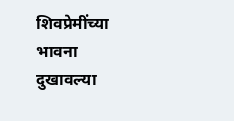शिवप्रेमींच्या भावना दुखावल्या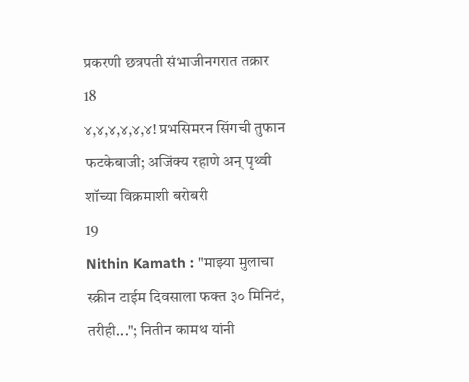प्रकरणी छत्रपती संभाजीनगरात तक्रार
18
४,४,४,४,४,४! प्रभसिमरन सिंगची तुफान फटकेबाजी; अजिंक्य रहाणे अन् पृथ्वी शॉच्या विक्रमाशी बरोबरी
19
Nithin Kamath : "माझ्या मुलाचा स्क्रीन टाईम दिवसाला फक्त ३० मिनिटं, तरीही..."; नितीन कामथ यांनी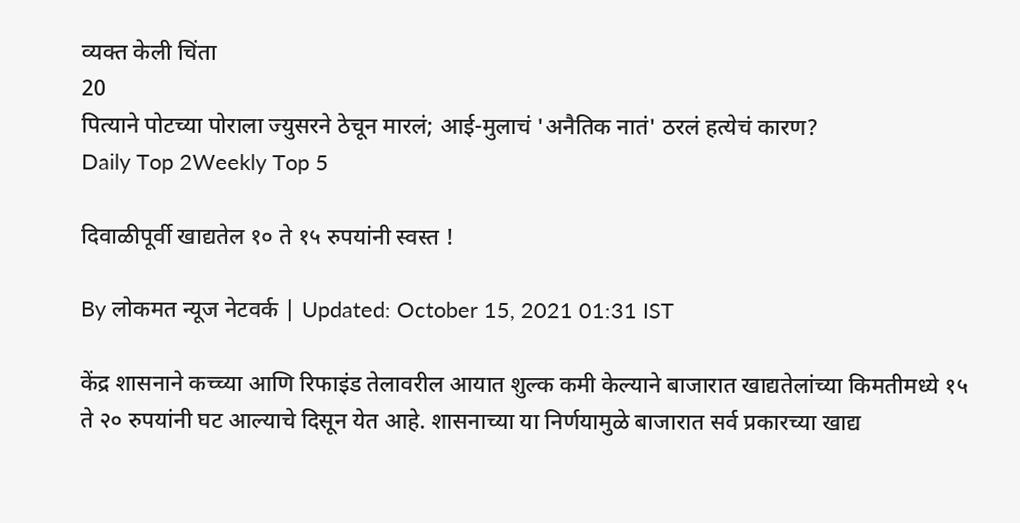व्यक्त केली चिंता
20
पित्याने पोटच्या पोराला ज्युसरने ठेचून मारलं; आई-मुलाचं 'अनैतिक नातं' ठरलं हत्येचं कारण?
Daily Top 2Weekly Top 5

दिवाळीपूर्वी खाद्यतेल १० ते १५ रुपयांनी स्वस्त !

By लोकमत न्यूज नेटवर्क | Updated: October 15, 2021 01:31 IST

केंद्र शासनाने कच्च्या आणि रिफाइंड तेलावरील आयात शुल्क कमी केल्याने बाजारात खाद्यतेलांच्या किमतीमध्ये १५ ते २० रुपयांनी घट आल्याचे दिसून येत आहे. शासनाच्या या निर्णयामुळे बाजारात सर्व प्रकारच्या खाद्य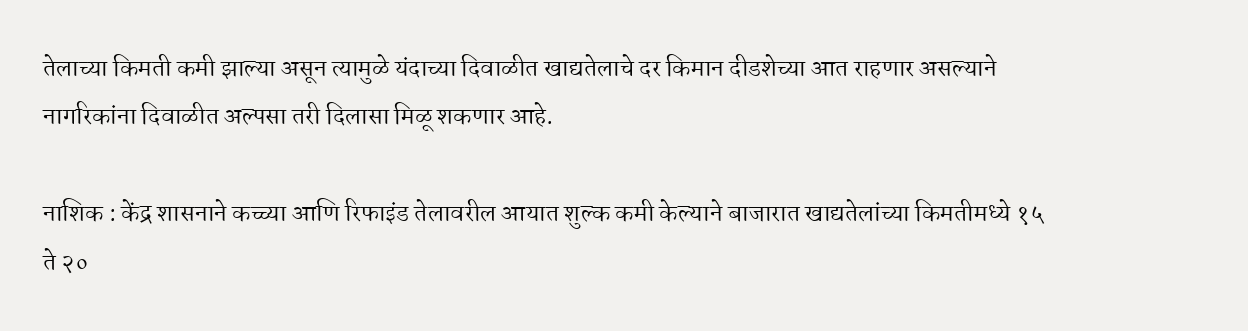तेलाच्या किमती कमी झाल्या असून त्यामुळे यंदाच्या दिवाळीत खाद्यतेलाचे दर किमान दीडशेच्या आत राहणार असल्याने नागरिकांना दिवाळीत अल्पसा तरी दिलासा मिळू शकणार आहे.

नाशिक : केंद्र शासनाने कच्च्या आणि रिफाइंड तेलावरील आयात शुल्क कमी केल्याने बाजारात खाद्यतेलांच्या किमतीमध्ये १५ ते २०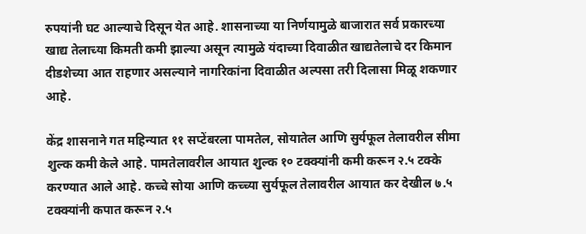रुपयांनी घट आल्याचे दिसून येत आहे. शासनाच्या या निर्णयामुळे बाजारात सर्व प्रकारच्या खाद्य तेलाच्या किमती कमी झाल्या असून त्यामुळे यंदाच्या दिवाळीत खाद्यतेलाचे दर किमान दीडशेच्या आत राहणार असल्याने नागरिकांना दिवाळीत अल्पसा तरी दिलासा मिळू शकणार आहे.

केंद्र शासनाने गत महिन्यात ११ सप्टेंबरला पामतेल, सोयातेल आणि सुर्यफूल तेलावरील सीमा शुल्क कमी केले आहे. पामतेलावरील आयात शुल्क १० टक्क्यांनी कमी करून २.५ टक्के करण्यात आले आहे. कच्चे सोया आणि कच्च्या सुर्यफूल तेलावरील आयात कर देखील ७.५ टक्क्यांनी कपात करून २.५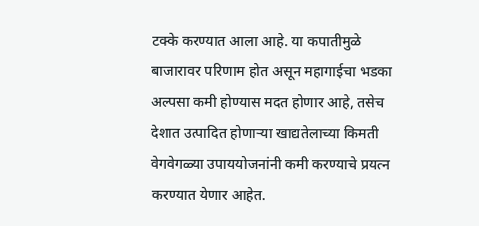टक्के करण्यात आला आहे. या कपातीमुळे बाजारावर परिणाम होत असून महागाईचा भडका अल्पसा कमी होण्यास मदत होणार आहे, तसेच देशात उत्पादित होणाऱ्या खाद्यतेलाच्या किमती वेगवेगळ्या उपाययोजनांनी कमी करण्याचे प्रयत्न करण्यात येणार आहेत.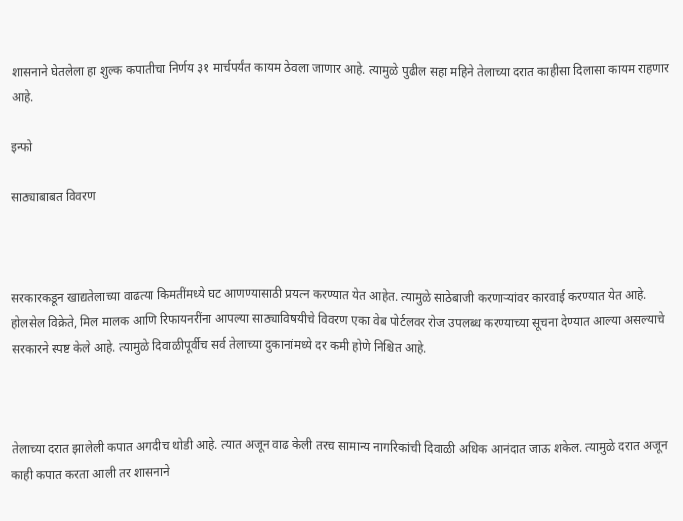शासनाने घेतलेला हा शुल्क कपातीचा निर्णय ३१ मार्चपर्यंत कायम ठेवला जाणार आहे. त्यामुळे पुढील सहा महिने तेलाच्या दरात काहीसा दिलासा कायम राहणार आहे.

इन्फो

साठ्याबाबत विवरण



सरकारकडून खाद्यतेलाच्या वाढत्या किमतींमध्ये घट आणण्यासाठी प्रयत्न करण्यात येत आहेत. त्यामुळे साठेबाजी करणाऱ्यांवर कारवाई करण्यात येत आहे. होलसेल विक्रेते, मिल मालक आणि रिफायनरींना आपल्या साठ्याविषयीचे विवरण एका वेब पोर्टलवर रोज उपलब्ध करण्याच्या सूचना देण्यात आल्या असल्याचे सरकारने स्पष्ट केले आहे. त्यामुळे दिवाळीपूर्वीच सर्व तेलाच्या दुकानांमध्ये दर कमी होणे निश्चित आहे.



तेलाच्या दरात झालेली कपात अगदीच थोडी आहे. त्यात अजून वाढ केली तरच सामान्य नागरिकांची दिवाळी अधिक आनंदात जाऊ शकेल. त्यामुळे दरात अजून काही कपात करता आली तर शासनाने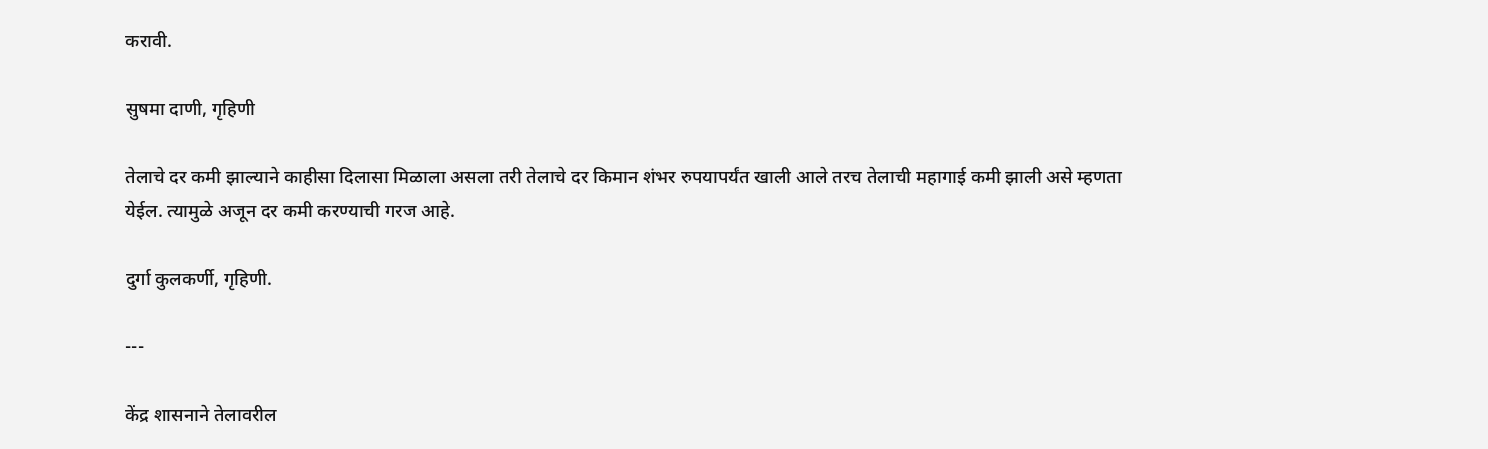करावी.

सुषमा दाणी, गृहिणी

तेलाचे दर कमी झाल्याने काहीसा दिलासा मिळाला असला तरी तेलाचे दर किमान शंभर रुपयापर्यंत खाली आले तरच तेलाची महागाई कमी झाली असे म्हणता येईल. त्यामुळे अजून दर कमी करण्याची गरज आहे.

दुर्गा कुलकर्णी, गृहिणी.

---

केंद्र शासनाने तेलावरील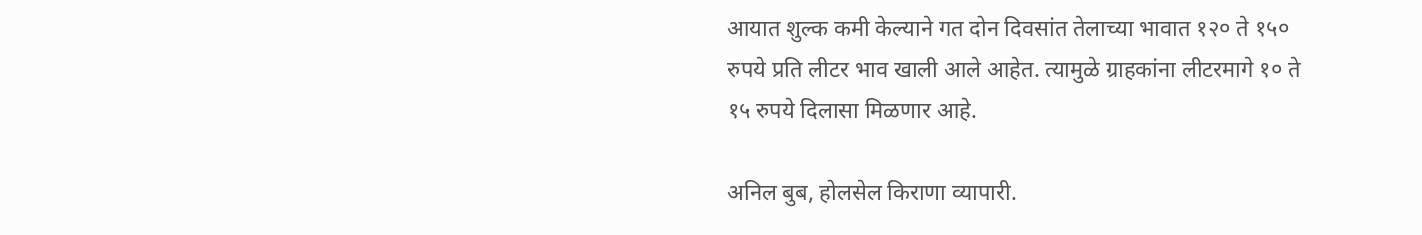आयात शुल्क कमी केल्याने गत दोन दिवसांत तेलाच्या भावात १२० ते १५० रुपये प्रति लीटर भाव खाली आले आहेत. त्यामुळे ग्राहकांना लीटरमागे १० ते १५ रुपये दिलासा मिळणार आहे.

अनिल बुब, होलसेल किराणा व्यापारी.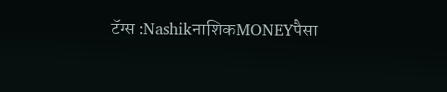टॅग्स :NashikनाशिकMONEYपैसा